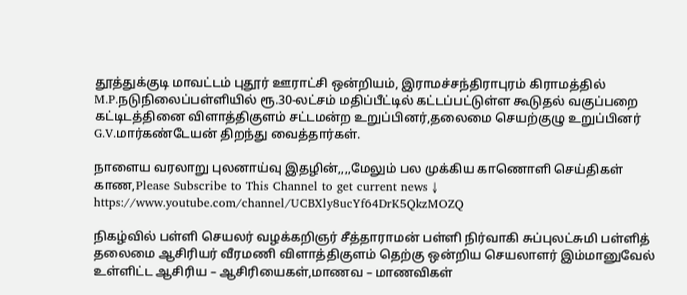தூத்துக்குடி மாவட்டம் புதூர் ஊராட்சி ஒன்றியம், இராமச்சந்திராபுரம் கிராமத்தில் M.P.நடுநிலைப்பள்ளியில் ரூ.30-லட்சம் மதிப்பீட்டில் கட்டப்பட்டுள்ள கூடுதல் வகுப்பறை கட்டிடத்தினை விளாத்திகுளம் சட்டமன்ற உறுப்பினர்,தலைமை செயற்குழு உறுப்பினர் G.V.மார்கண்டேயன் திறந்து வைத்தார்கள்.

நாளைய வரலாறு புலனாய்வு இதழின்,,,,மேலும் பல முக்கிய காணொளி செய்திகள் காண,Please Subscribe to This Channel to get current news ↓
https://www.youtube.com/channel/UCBXly8ucYf64DrK5QkzMOZQ

நிகழ்வில் பள்ளி செயலர் வழக்கறிஞர் சீத்தாராமன் பள்ளி நிர்வாகி சுப்புலட்சுமி பள்ளித் தலைமை ஆசிரியர் வீரமணி விளாத்திகுளம் தெற்கு ஒன்றிய செயலாளர் இம்மானுவேல் உள்ளிட்ட ஆசிரிய – ஆசிரியைகள்,மாணவ – மாணவிகள்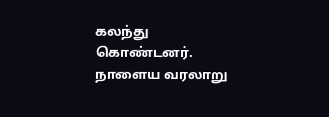கலந்து கொண்டனர்.
நாளைய வரலாறு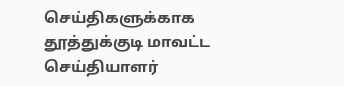செய்திகளுக்காக
தூத்துக்குடி மாவட்ட செய்தியாளர்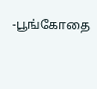-பூங்கோதை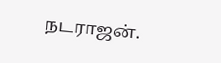நடராஜன்.